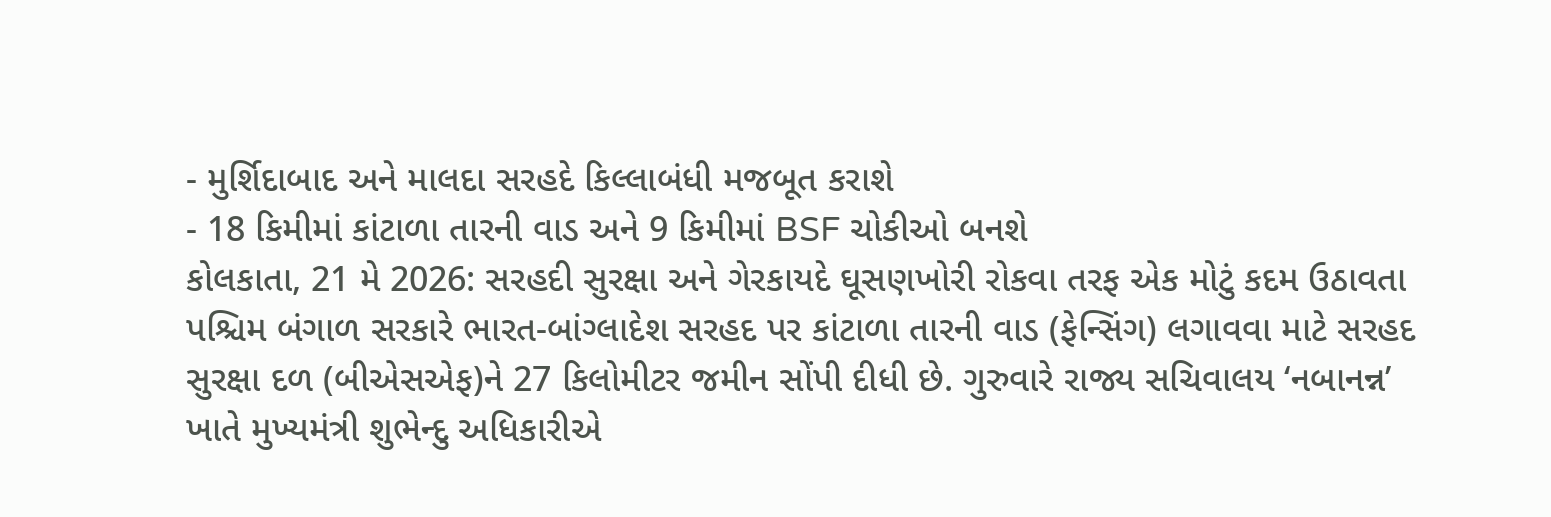- મુર્શિદાબાદ અને માલદા સરહદે કિલ્લાબંધી મજબૂત કરાશે
- 18 કિમીમાં કાંટાળા તારની વાડ અને 9 કિમીમાં BSF ચોકીઓ બનશે
કોલકાતા, 21 મે 2026: સરહદી સુરક્ષા અને ગેરકાયદે ઘૂસણખોરી રોકવા તરફ એક મોટું કદમ ઉઠાવતા પશ્ચિમ બંગાળ સરકારે ભારત-બાંગ્લાદેશ સરહદ પર કાંટાળા તારની વાડ (ફેન્સિંગ) લગાવવા માટે સરહદ સુરક્ષા દળ (બીએસએફ)ને 27 કિલોમીટર જમીન સોંપી દીધી છે. ગુરુવારે રાજ્ય સચિવાલય ‘નબાનન્ન’ ખાતે મુખ્યમંત્રી શુભેન્દુ અધિકારીએ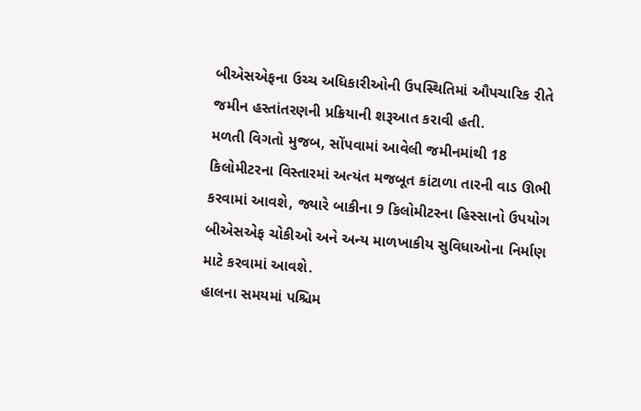બીએસએફના ઉચ્ચ અધિકારીઓની ઉપસ્થિતિમાં ઔપચારિક રીતે જમીન હસ્તાંતરણની પ્રક્રિયાની શરૂઆત કરાવી હતી.
મળતી વિગતો મુજબ, સોંપવામાં આવેલી જમીનમાંથી 18 કિલોમીટરના વિસ્તારમાં અત્યંત મજબૂત કાંટાળા તારની વાડ ઊભી કરવામાં આવશે, જ્યારે બાકીના 9 કિલોમીટરના હિસ્સાનો ઉપયોગ બીએસએફ ચોકીઓ અને અન્ય માળખાકીય સુવિધાઓના નિર્માણ માટે કરવામાં આવશે.
હાલના સમયમાં પશ્ચિમ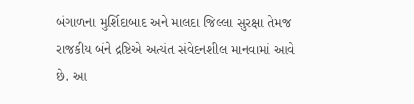બંગાળના મુર્શિદાબાદ અને માલદા જિલ્લા સુરક્ષા તેમજ રાજકીય બંને દ્રષ્ટિએ અત્યંત સંવેદનશીલ માનવામાં આવે છે. આ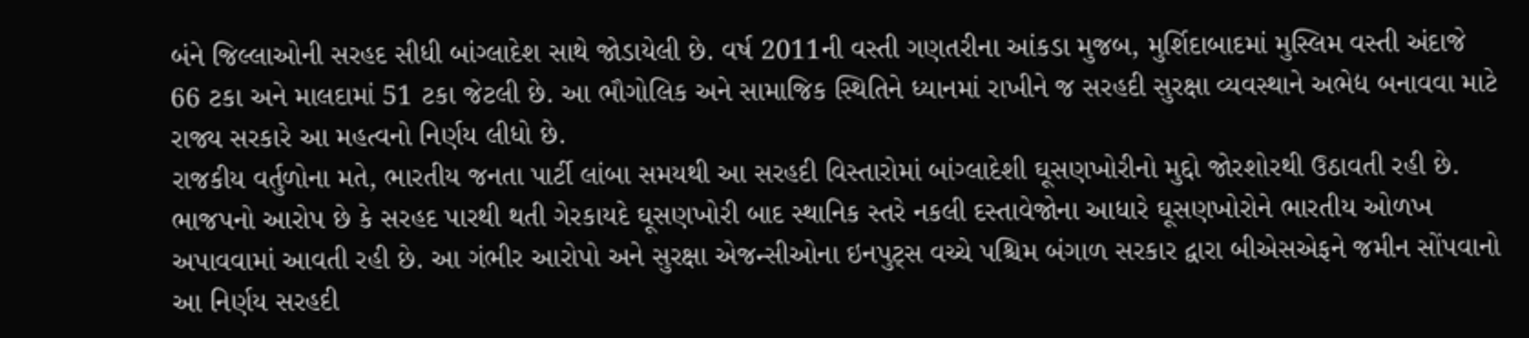બંને જિલ્લાઓની સરહદ સીધી બાંગ્લાદેશ સાથે જોડાયેલી છે. વર્ષ 2011ની વસ્તી ગણતરીના આંકડા મુજબ, મુર્શિદાબાદમાં મુસ્લિમ વસ્તી અંદાજે 66 ટકા અને માલદામાં 51 ટકા જેટલી છે. આ ભૌગોલિક અને સામાજિક સ્થિતિને ધ્યાનમાં રાખીને જ સરહદી સુરક્ષા વ્યવસ્થાને અભેદ્ય બનાવવા માટે રાજ્ય સરકારે આ મહત્વનો નિર્ણય લીધો છે.
રાજકીય વર્તુળોના મતે, ભારતીય જનતા પાર્ટી લાંબા સમયથી આ સરહદી વિસ્તારોમાં બાંગ્લાદેશી ઘૂસણખોરીનો મુદ્દો જોરશોરથી ઉઠાવતી રહી છે. ભાજપનો આરોપ છે કે સરહદ પારથી થતી ગેરકાયદે ઘૂસણખોરી બાદ સ્થાનિક સ્તરે નકલી દસ્તાવેજોના આધારે ઘૂસણખોરોને ભારતીય ઓળખ અપાવવામાં આવતી રહી છે. આ ગંભીર આરોપો અને સુરક્ષા એજન્સીઓના ઇનપુટ્સ વચ્ચે પશ્ચિમ બંગાળ સરકાર દ્વારા બીએસએફને જમીન સોંપવાનો આ નિર્ણય સરહદી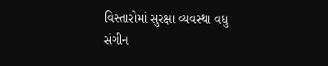વિસ્તારોમાં સુરક્ષા વ્યવસ્થા વધુ સંગીન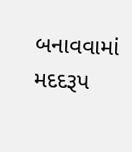બનાવવામાં મદદરૂપ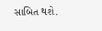સાબિત થશે.